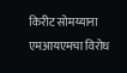किरीट सोमय्याना एमआयएमचा विरोध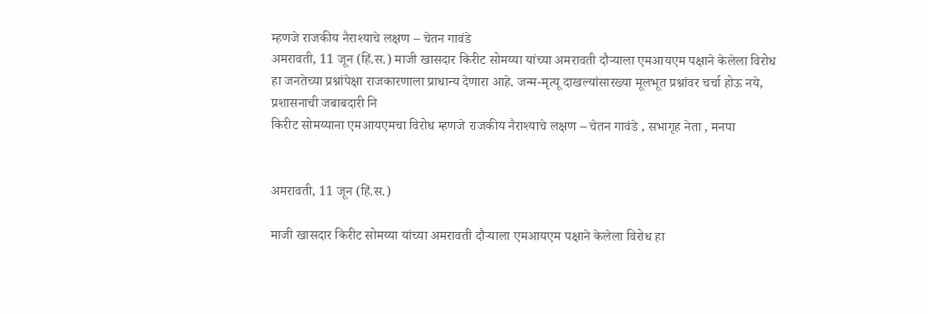म्हणजे राजकीय नैराश्याचे लक्षण – चेतन गावंडे
अमरावती, 11 जून (हिं.स.) माजी खासदार किरीट सोमय्या यांच्या अमरावती दौऱ्याला एमआयएम पक्षाने केलेला विरोध हा जनतेच्या प्रश्नांपेक्षा राजकारणाला प्राधान्य देणारा आहे. जन्म-मृत्यू दाखल्यांसारख्या मूलभूत प्रश्नांवर चर्चा होऊ नये, प्रशासनाची जबाबदारी नि
किरीट सोमय्याना एमआयएमचा विरोध म्हणजे राजकीय नैराश्याचे लक्षण – चेतन गावंडे , सभागृह नेता , मनपा


अमरावती, 11 जून (हिं.स.)

माजी खासदार किरीट सोमय्या यांच्या अमरावती दौऱ्याला एमआयएम पक्षाने केलेला विरोध हा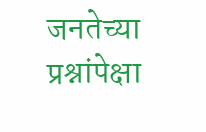जनतेच्या प्रश्नांपेक्षा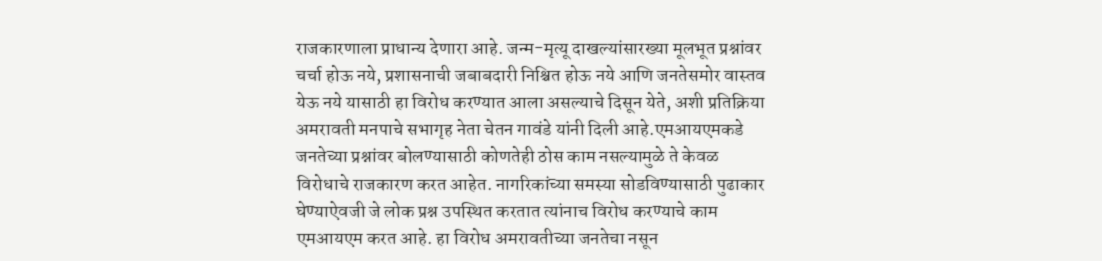राजकारणाला प्राधान्य देणारा आहे. जन्म-मृत्यू दाखल्यांसारख्या मूलभूत प्रश्नांवर चर्चा होऊ नये, प्रशासनाची जबाबदारी निश्चित होऊ नये आणि जनतेसमोर वास्तव येऊ नये यासाठी हा विरोध करण्यात आला असल्याचे दिसून येते, अशी प्रतिक्रिया अमरावती मनपाचे सभागृह नेता चेतन गावंडे यांनी दिली आहे.एमआयएमकडे जनतेच्या प्रश्नांवर बोलण्यासाठी कोणतेही ठोस काम नसल्यामुळे ते केवळ विरोधाचे राजकारण करत आहेत. नागरिकांच्या समस्या सोडविण्यासाठी पुढाकार घेण्याऐवजी जे लोक प्रश्न उपस्थित करतात त्यांनाच विरोध करण्याचे काम एमआयएम करत आहे. हा विरोध अमरावतीच्या जनतेचा नसून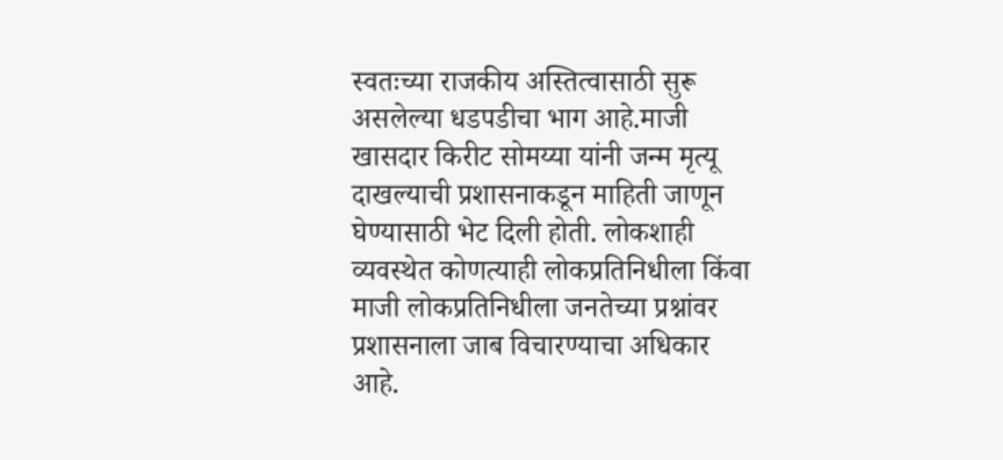स्वतःच्या राजकीय अस्तित्वासाठी सुरू असलेल्या धडपडीचा भाग आहे.माजी खासदार किरीट सोमय्या यांनी जन्म मृत्यू दाखल्याची प्रशासनाकडून माहिती जाणून घेण्यासाठी भेट दिली होती. लोकशाही व्यवस्थेत कोणत्याही लोकप्रतिनिधीला किंवा माजी लोकप्रतिनिधीला जनतेच्या प्रश्नांवर प्रशासनाला जाब विचारण्याचा अधिकार आहे.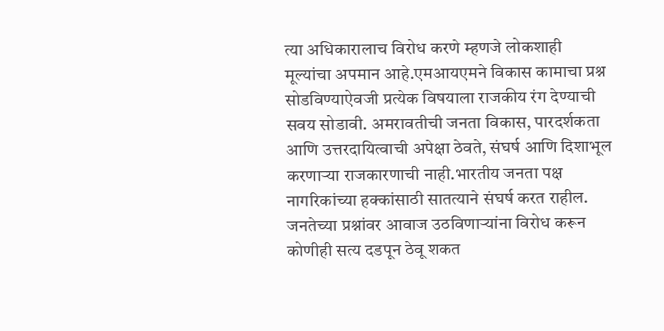त्या अधिकारालाच विरोध करणे म्हणजे लोकशाही मूल्यांचा अपमान आहे.एमआयएमने विकास कामाचा प्रश्न सोडविण्याऐवजी प्रत्येक विषयाला राजकीय रंग देण्याची सवय सोडावी. अमरावतीची जनता विकास, पारदर्शकता आणि उत्तरदायित्वाची अपेक्षा ठेवते, संघर्ष आणि दिशाभूल करणाऱ्या राजकारणाची नाही.भारतीय जनता पक्ष नागरिकांच्या हक्कांसाठी सातत्याने संघर्ष करत राहील. जनतेच्या प्रश्नांवर आवाज उठविणाऱ्यांना विरोध करून कोणीही सत्य दडपून ठेवू शकत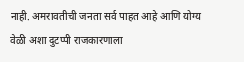नाही. अमरावतीची जनता सर्व पाहत आहे आणि योग्य वेळी अशा दुटप्पी राजकारणाला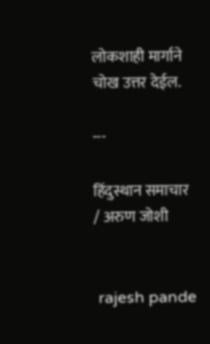लोकशाही मार्गाने चोख उत्तर देईल.

---

हिंदुस्थान समाचार / अरुण जोशी


 rajesh pande